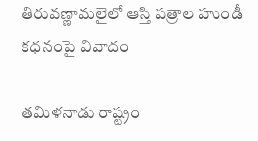తిరువణ్ణామలైలో ఆస్తి పత్రాల హుండీ కధనంపై వివాదం

తమిళనాడు రాష్ట్రం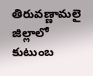తిరువణ్ణామలై జిల్లాలో కుటుంబ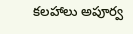కలహాలు అపూర్వ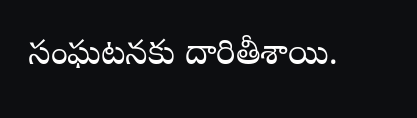సంఘటనకు దారితీశాయి.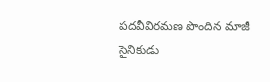పదవీవిరమణ పొందిన మాజీ సైనికుడు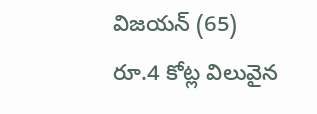విజయన్ (65) రూ.4 కోట్ల విలువైన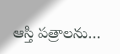ఆస్తి పత్రాలను…